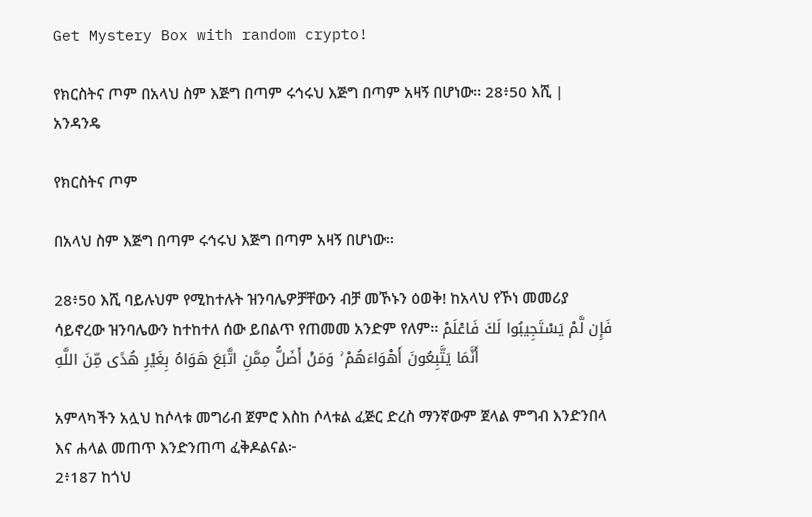Get Mystery Box with random crypto!

የክርስትና ጦም በአላህ ስም እጅግ በጣም ሩኅሩህ እጅግ በጣም አዛኝ በሆነው፡፡ 28፥50 እሺ | አንዳንዴ

የክርስትና ጦም

በአላህ ስም እጅግ በጣም ሩኅሩህ እጅግ በጣም አዛኝ በሆነው፡፡

28፥50 እሺ ባይሉህም የሚከተሉት ዝንባሌዎቻቸውን ብቻ መኾኑን ዕወቅ! ከአላህ የኾነ መመሪያ ሳይኖረው ዝንባሌውን ከተከተለ ሰው ይበልጥ የጠመመ አንድም የለም፡፡ فَإِن لَّمْ يَسْتَجِيبُوا لَكَ فَاعْلَمْ أَنَّمَا يَتَّبِعُونَ أَهْوَاءَهُمْ ۚ وَمَنْ أَضَلُّ مِمَّنِ اتَّبَعَ هَوَاهُ بِغَيْرِ هُدًى مِّنَ اللَّهِ

አምላካችን አሏህ ከሶላቱ መግሪብ ጀምሮ እስከ ሶላቱል ፈጅር ድረስ ማንኛውም ጀላል ምግብ እንድንበላ እና ሐላል መጠጥ እንድንጠጣ ፈቅዶልናል፦
2፥187 ከጎህ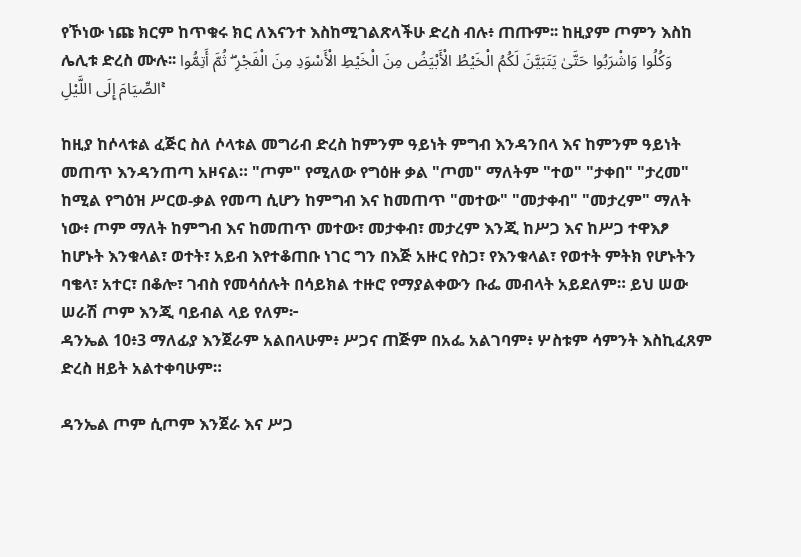የኾነው ነጩ ክርም ከጥቁሩ ክር ለእናንተ እስከሚገልጽላችሁ ድረስ ብሉ፥ ጠጡም፡፡ ከዚያም ጦምን እስከ ሌሊቱ ድረስ ሙሉ፡፡ وَكُلُوا وَاشْرَبُوا حَتَّىٰ يَتَبَيَّنَ لَكُمُ الْخَيْطُ الْأَبْيَضُ مِنَ الْخَيْطِ الْأَسْوَدِ مِنَ الْفَجْرِ ۖ ثُمَّ أَتِمُّوا الصِّيَامَ إِلَى اللَّيْلِ ۚ

ከዚያ ከሶላቱል ፈጅር ስለ ሶላቱል መግሪብ ድረስ ከምንም ዓይነት ምግብ እንዳንበላ እና ከምንም ዓይነት መጠጥ እንዳንጠጣ አዞናል። "ጦም" የሚለው የግዕዙ ቃል "ጦመ" ማለትም "ተወ" "ታቀበ" "ታረመ" ከሚል የግዕዝ ሥርወ-ቃል የመጣ ሲሆን ከምግብ እና ከመጠጥ "መተው" "መታቀብ" "መታረም" ማለት ነው፥ ጦም ማለት ከምግብ እና ከመጠጥ መተው፣ መታቀብ፣ መታረም እንጂ ከሥጋ እና ከሥጋ ተዋእፆ ከሆኑት እንቁላል፣ ወተት፣ አይብ እየተቆጠቡ ነገር ግን በእጅ አዙር የስጋ፣ የእንቁላል፣ የወተት ምትክ የሆኑትን ባቄላ፣ አተር፣ በቆሎ፣ ገብስ የመሳሰሉት በሳይክል ተዙሮ የማያልቀውን ቡፌ መብላት አይደለም። ይህ ሠው ሠራሽ ጦም እንጂ ባይብል ላይ የለም፦
ዳንኤል 10፥3 ማለፊያ እንጀራም አልበላሁም፥ ሥጋና ጠጅም በአፌ አልገባም፥ ሦስቱም ሳምንት እስኪፈጸም ድረስ ዘይት አልተቀባሁም።

ዳንኤል ጦም ሲጦም እንጀራ እና ሥጋ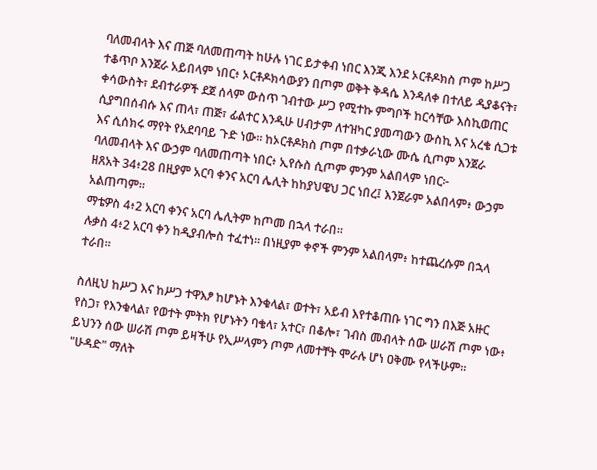ባለመብላት እና ጠጅ ባለመጠጣት ከሁሉ ነገር ይታቀብ ነበር እንጂ እንደ ኦርቶዶክስ ጦም ከሥጋ ተቆጥቦ እንጀራ አይበላም ነበር፥ ኦርቶዶክሳውያን በጦም ወቅት ቅዳሴ እንዳለቀ በተለይ ዲያቆናት፣ ቀሳውስት፣ ደብተራዎች ደጀ ሰላም ውስጥ ገብተው ሥጋ የሚተኩ ምግቦች ከርሳቸው እስኪወጠር ሲያግበሰብሱ እና ጠላ፣ ጠጅ፣ ፊልተር እንዲሁ ሀብታም ለተዝካር ያመጣውን ውስኪ እና አረቄ ሲጋቱ እና ሲሰክሩ ማየት የአደባባይ ጉድ ነው። ከኦርቶዶክስ ጦም በተቃራኒው ሙሴ ሲጦም እንጀራ ባለመብላት እና ውኃም ባለመጠጣት ነበር፥ ኢየሱስ ሲጦም ምንም አልበላም ነበር፦
ዘጸአት 34፥28 በዚያም አርባ ቀንና አርባ ሌሊት ከከያህዌህ ጋር ነበረ፤ እንጀራም አልበላም፥ ውኃም አልጠጣም።
ማቴዎስ 4፥2 አርባ ቀንና አርባ ሌሊትም ከጦመ በኋላ ተራበ።
ሉቃስ 4፥2 አርባ ቀን ከዲያብሎስ ተፈተነ። በነዚያም ቀኖች ምንም አልበላም፥ ከተጨረሱም በኋላ ተራበ።

ስለዚህ ከሥጋ እና ከሥጋ ተዋእፆ ከሆኑት እንቁላል፣ ወተት፣ አይብ እየተቆጠቡ ነገር ግን በእጅ አዙር የስጋ፣ የእንቁላል፣ የወተት ምትክ የሆኑትን ባቄላ፣ አተር፣ በቆሎ፣ ገብስ መብላት ሰው ሠራሽ ጦም ነው፥ ይህንን ሰው ሠራሽ ጦም ይዛችሁ የኢሥላምን ጦም ለመተቸት ሞራሉ ሆነ ዐቅሙ የላችሁም።
"ሁዳድ" ማለት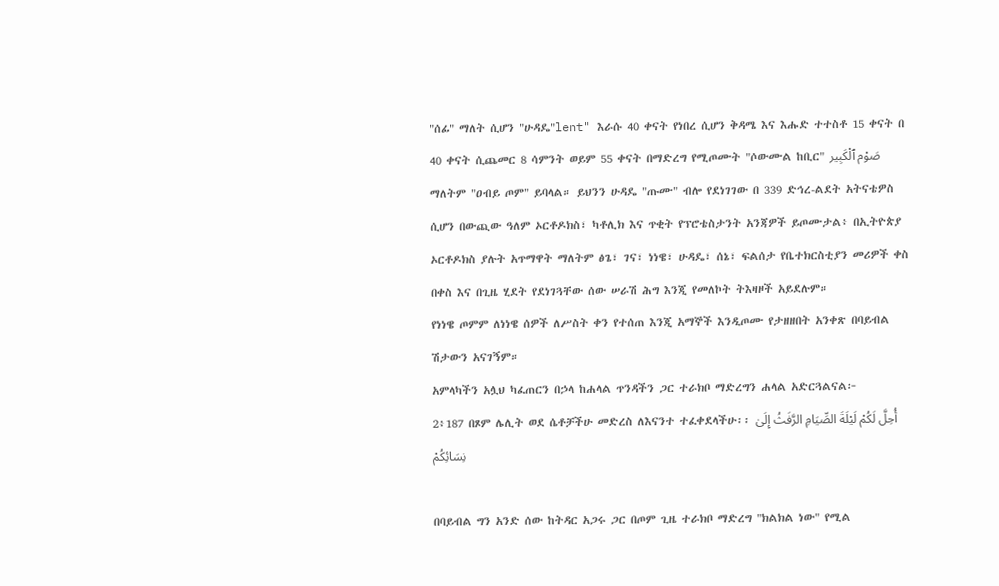"ሰፊ" ማለት ሲሆን "ሁዳዴ"lent" እራሱ 40 ቀናት የነበረ ሲሆን ቅዳሜ እና እሑድ ተተስቶ 15 ቀናት በ 40 ቀናት ሲጨመር 8 ሳምንት ወይም 55 ቀናት በማድረግ የሚጦሙት "ሶውሙል ከቢር" صَوْم ٱلْكَبِير ማለትም "ዐብይ ጦም" ይባላል። ይህንን ሁዳዴ "ጡሙ" ብሎ የደነገገው በ 339 ድኅረ-ልደት አትናቴዎስ ሲሆን በውጪው ዓለም ኦርቶዶክስ፣ ካቶሊክ እና ጥቂት የፕሮቴስታንት አንጃዎች ይጦሙታል፥ በኢትዮጵያ ኦርቶዶክስ ያሉት አጥማዋት ማለትም ፅጌ፣ ገና፣ ነነዌ፣ ሁዳዴ፣ ሰኔ፣ ፍልሰታ የቤተክርስቲያን መሪዎች ቀስ በቀስ እና በጊዜ ሂደት የደነገጓቸው ሰው ሠራሽ ሕግ እንጂ የመለኮት ትእዛዞች አይደሉም።
የነነዌ ጦምም ለነነዌ ሰዎች ለሥስት ቀን የተሰጠ እንጂ አማኞች እንዲጦሙ የታዘዘበት አንቀጽ በባይብል ሽታውን አናገኝም።
አምላካችን አሏህ ካፈጠርን በኃላ ከሐላል ጥንዳችን ጋር ተራክቦ ማድረግን ሐላል አድርጓልናል፦
2፥187 በጾም ሌሊት ወደ ሴቶቻችሁ መድረስ ለእናንተ ተፈቀደላችሁ፡፡ أُحِلَّ لَكُمْ لَيْلَةَ الصِّيَامِ الرَّفَثُ إِلَىٰ نِسَائِكُمْ

በባይብል ግን አንድ ሰው ከትዳር አጋሩ ጋር በጦም ጊዜ ተራክቦ ማድረግ "ክልክል ነው" የሚል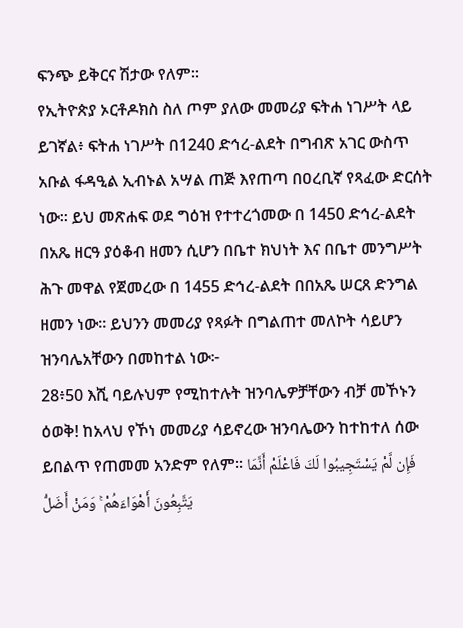ፍንጭ ይቅርና ሽታው የለም።
የኢትዮጵያ ኦርቶዶክስ ስለ ጦም ያለው መመሪያ ፍትሐ ነገሥት ላይ ይገኛል፥ ፍትሐ ነገሥት በ1240 ድኅረ-ልደት በግብጽ አገር ውስጥ አቡል ፋዳዒል ኢብኑል አሣል ጠጅ እየጠጣ በዐረቢኛ የጻፈው ድርሰት ነው። ይህ መጽሐፍ ወደ ግዕዝ የተተረጎመው በ 1450 ድኅረ-ልደት በአጼ ዘርዓ ያዕቆብ ዘመን ሲሆን በቤተ ክህነት እና በቤተ መንግሥት ሕጉ መዋል የጀመረው በ 1455 ድኅረ-ልደት በበአጼ ሠርጸ ድንግል ዘመን ነው። ይህንን መመሪያ የጻፉት በግልጠተ መለኮት ሳይሆን ዝንባሌአቸውን በመከተል ነው፦
28፥50 እሺ ባይሉህም የሚከተሉት ዝንባሌዎቻቸውን ብቻ መኾኑን ዕወቅ! ከአላህ የኾነ መመሪያ ሳይኖረው ዝንባሌውን ከተከተለ ሰው ይበልጥ የጠመመ አንድም የለም፡፡ فَإِن لَّمْ يَسْتَجِيبُوا لَكَ فَاعْلَمْ أَنَّمَا يَتَّبِعُونَ أَهْوَاءَهُمْ ۚ وَمَنْ أَضَلُّ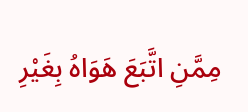مِمَّنِ اتَّبَعَ هَوَاهُ بِغَيْرِ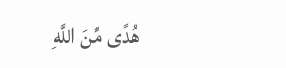هُدًى مِّنَ اللَّهِ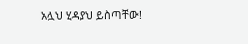አሏህ ሂዳያህ ይስጣቸው!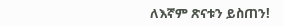ለእኛም ጽናቱን ይስጠን!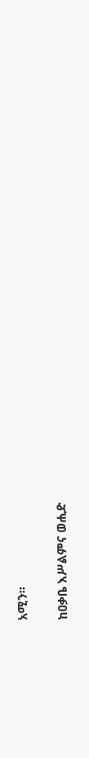አሚን።

ከዐቃቤ እሥልምና ወሒድ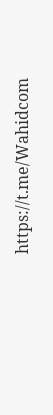https://t.me/Wahidcom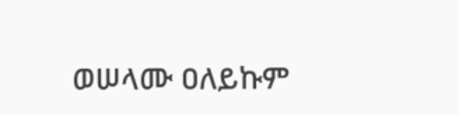ወሠላሙ ዐለይኩም